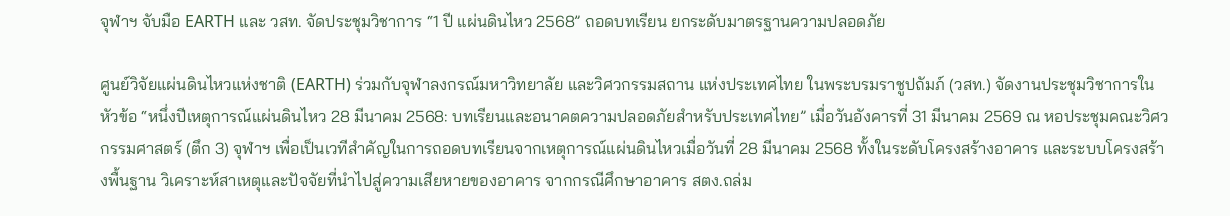จุฬาฯ จับมือ EARTH และ วสท. จัดประชุมวิชาการ “1 ปี แผ่นดินไหว 2568” ถอดบทเรียน ยกระดับมาตรฐานความปลอดภัย

ศูนย์วิจัยแผ่นดินไหวแห่งชาติ (EARTH) ร่วมกับจุฬาลงกรณ์มหาวิทยาลัย และวิศวกรรมสถาน แห่งประเทศไทย ในพระบรมราชูปถัมภ์ (วสท.) จัดงานประชุมวิชาการในหัวข้อ “หนึ่งปีเหตุการณ์แผ่นดินไหว 28 มีนาคม 2568: บทเรียนและอนาคตความปลอดภัยสำหรับประเทศไทย” เมื่อวันอังคารที่ 31 มีนาคม 2569 ณ หอประชุมคณะวิศวกรรมศาสตร์ (ตึก 3) จุฬาฯ เพื่อเป็นเวทีสำคัญในการถอดบทเรียนจากเหตุการณ์แผ่นดินไหวเมื่อวันที่ 28 มีนาคม 2568 ทั้งในระดับโครงสร้างอาคาร และระบบโครงสร้างพื้นฐาน วิเคราะห์สาเหตุและปัจจัยที่นำไปสู่ความเสียหายของอาคาร จากกรณีศึกษาอาคาร สตง.ถล่ม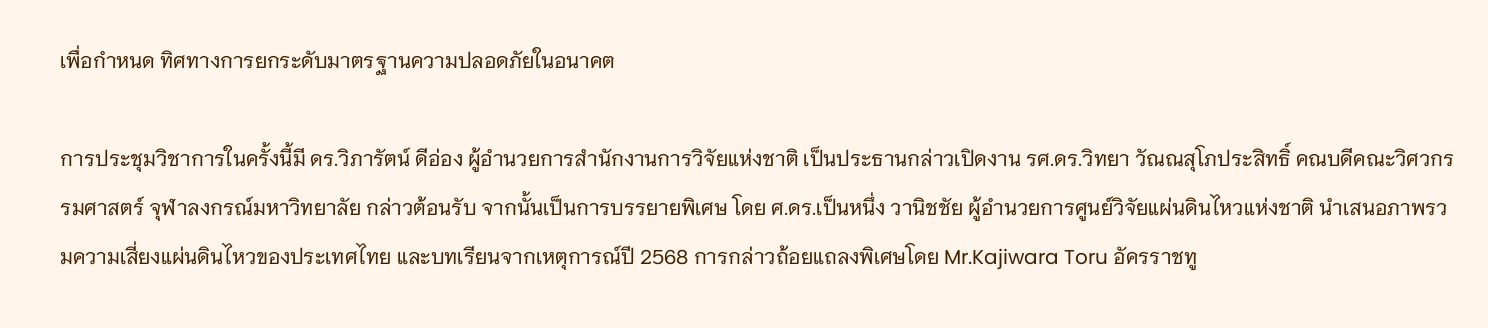เพื่อกำหนด ทิศทางการยกระดับมาตรฐานความปลอดภัยในอนาคต

การประชุมวิชาการในครั้งนี้มี ดร.วิภารัตน์ ดีอ่อง ผู้อำนวยการสำนักงานการวิจัยแห่งชาติ เป็นประธานกล่าวเปิดงาน รศ.ดร.วิทยา วัณณสุโภประสิทธิ์ คณบดีคณะวิศวกรรมศาสตร์ จุฬาลงกรณ์มหาวิทยาลัย กล่าวต้อนรับ จากนั้นเป็นการบรรยายพิเศษ โดย ศ.ดร.เป็นหนึ่ง วานิชชัย ผู้อำนวยการศูนย์วิจัยแผ่นดินไหวแห่งชาติ นำเสนอภาพรวมความเสี่ยงแผ่นดินไหวของประเทศไทย และบทเรียนจากเหตุการณ์ปี 2568 การกล่าวถ้อยแถลงพิเศษโดย Mr.Kajiwara Toru อัครราชทู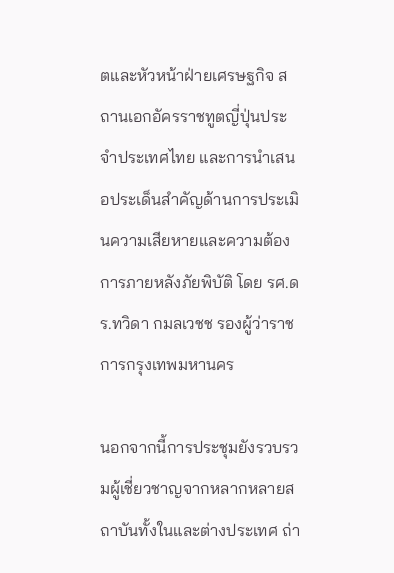ตและหัวหน้าฝ่ายเศรษฐกิจ สถานเอกอัครราชทูตญี่ปุ่นประจำประเทศไทย และการนำเสนอประเด็นสำคัญด้านการประเมินความเสียหายและความต้องการภายหลังภัยพิบัติ โดย รศ.ดร.ทวิดา กมลเวชช รองผู้ว่าราชการกรุงเทพมหานคร

นอกจากนี้การประชุมยังรวบรวมผู้เชี่ยวชาญจากหลากหลายสถาบันทั้งในและต่างประเทศ ถ่า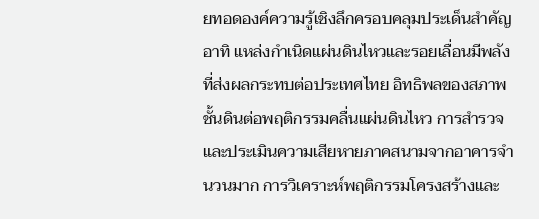ยทอดองค์ความรู้เชิงลึกครอบคลุมประเด็นสำคัญ อาทิ แหล่งกำเนิดแผ่นดินไหวและรอยเลื่อนมีพลังที่ส่งผลกระทบต่อประเทศไทย อิทธิพลของสภาพชั้นดินต่อพฤติกรรมคลื่นแผ่นดินไหว การสำรวจและประเมินความเสียหายภาคสนามจากอาคารจำนวนมาก การวิเคราะห์พฤติกรรมโครงสร้างและ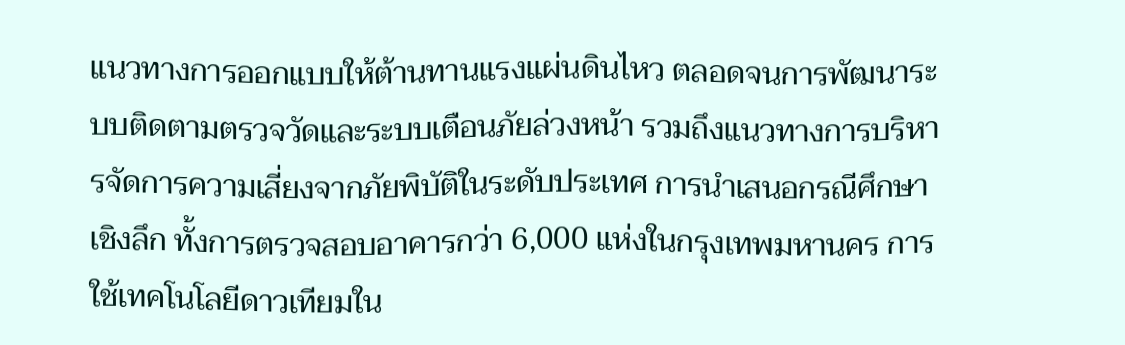แนวทางการออกแบบให้ต้านทานแรงแผ่นดินไหว ตลอดจนการพัฒนาระบบติดตามตรวจวัดและระบบเตือนภัยล่วงหน้า รวมถึงแนวทางการบริหารจัดการความเสี่ยงจากภัยพิบัติในระดับประเทศ การนำเสนอกรณีศึกษาเชิงลึก ทั้งการตรวจสอบอาคารกว่า 6,000 แห่งในกรุงเทพมหานคร การใช้เทคโนโลยีดาวเทียมใน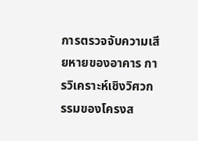การตรวจจับความเสียหายของอาคาร การวิเคราะห์เชิงวิศวกรรมของโครงส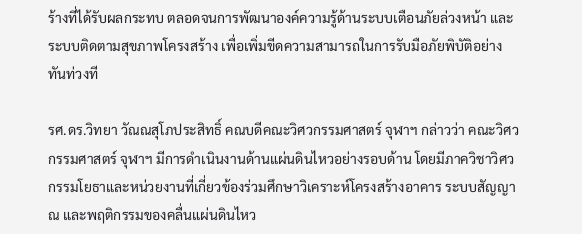ร้างที่ได้รับผลกระทบ ตลอดจนการพัฒนาองค์ความรู้ด้านระบบเตือนภัยล่วงหน้า และระบบติดตามสุขภาพโครงสร้าง เพื่อเพิ่มขีดความสามารถในการรับมือภัยพิบัติอย่างทันท่วงที

รศ.ดร.วิทยา วัณณสุโภประสิทธิ์ คณบดีคณะวิศวกรรมศาสตร์ จุฬาฯ กล่าวว่า คณะวิศวกรรมศาสตร์ จุฬาฯ มีการดำเนินงานด้านแผ่นดินไหวอย่างรอบด้าน โดยมีภาควิชาวิศวกรรมโยธาและหน่วยงานที่เกี่ยวข้องร่วมศึกษาวิเคราะห์โครงสร้างอาคาร ระบบสัญญาณ และพฤติกรรมของคลื่นแผ่นดินไหว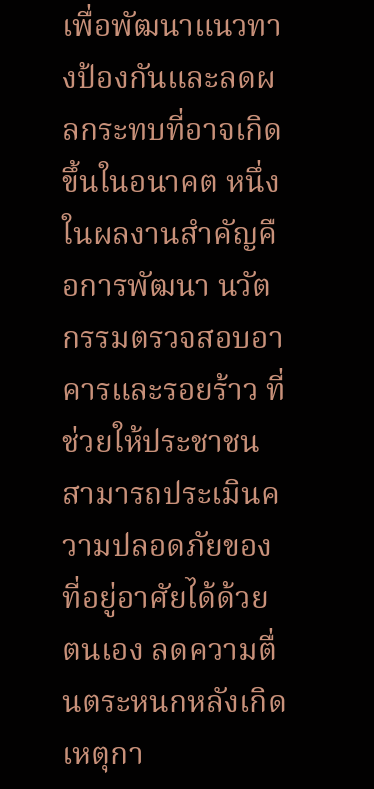เพื่อพัฒนาแนวทางป้องกันและลดผลกระทบที่อาจเกิดขึ้นในอนาคต หนึ่งในผลงานสำคัญคือการพัฒนา นวัตกรรมตรวจสอบอาคารและรอยร้าว ที่ช่วยให้ประชาชนสามารถประเมินความปลอดภัยของที่อยู่อาศัยได้ด้วยตนเอง ลดความตื่นตระหนกหลังเกิดเหตุกา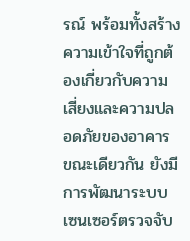รณ์ พร้อมทั้งสร้างความเข้าใจที่ถูกต้องเกี่ยวกับความเสี่ยงและความปลอดภัยของอาคาร ขณะเดียวกัน ยังมีการพัฒนาระบบเซนเซอร์ตรวจจับ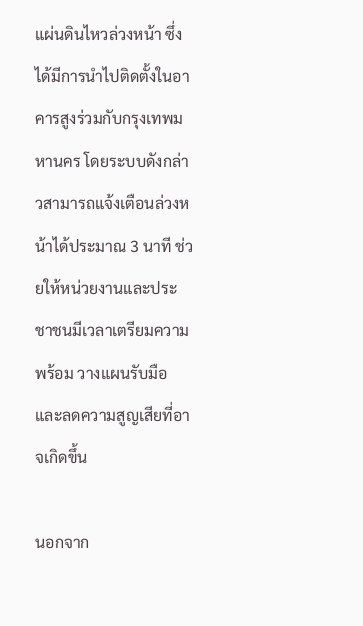แผ่นดินไหวล่วงหน้า ซึ่งได้มีการนำไปติดตั้งในอาคารสูงร่วมกับกรุงเทพมหานคร โดยระบบดังกล่าวสามารถแจ้งเตือนล่วงหน้าได้ประมาณ 3 นาที ช่วยให้หน่วยงานและประชาชนมีเวลาเตรียมความพร้อม วางแผนรับมือ และลดความสูญเสียที่อาจเกิดขึ้น

นอกจาก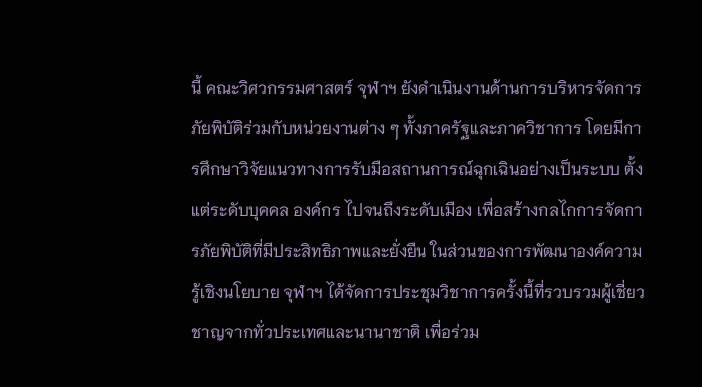นี้ คณะวิศวกรรมศาสตร์ จุฬาฯ ยังดำเนินงานด้านการบริหารจัดการภัยพิบัติร่วมกับหน่วยงานต่าง ๆ ทั้งภาครัฐและภาควิชาการ โดยมีการศึกษาวิจัยแนวทางการรับมือสถานการณ์ฉุกเฉินอย่างเป็นระบบ ตั้งแต่ระดับบุคคล องค์กร ไปจนถึงระดับเมือง เพื่อสร้างกลไกการจัดการภัยพิบัติที่มีประสิทธิภาพและยั่งยืน ในส่วนของการพัฒนาองค์ความรู้เชิงนโยบาย จุฬาฯ ได้จัดการประชุมวิชาการครั้งนี้ที่รวบรวมผู้เชี่ยวชาญจากทั่วประเทศและนานาชาติ เพื่อร่วม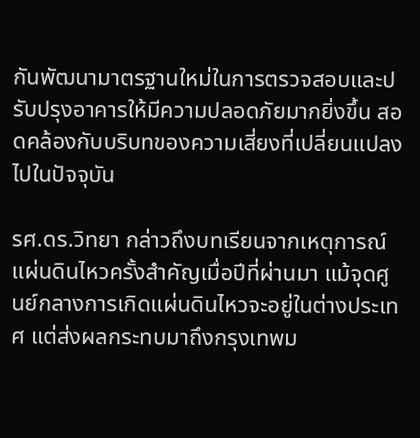กันพัฒนามาตรฐานใหม่ในการตรวจสอบและปรับปรุงอาคารให้มีความปลอดภัยมากยิ่งขึ้น สอดคล้องกับบริบทของความเสี่ยงที่เปลี่ยนแปลงไปในปัจจุบัน

รศ.ดร.วิทยา กล่าวถึงบทเรียนจากเหตุการณ์แผ่นดินไหวครั้งสำคัญเมื่อปีที่ผ่านมา แม้จุดศูนย์กลางการเกิดแผ่นดินไหวจะอยู่ในต่างประเทศ แต่ส่งผลกระทบมาถึงกรุงเทพม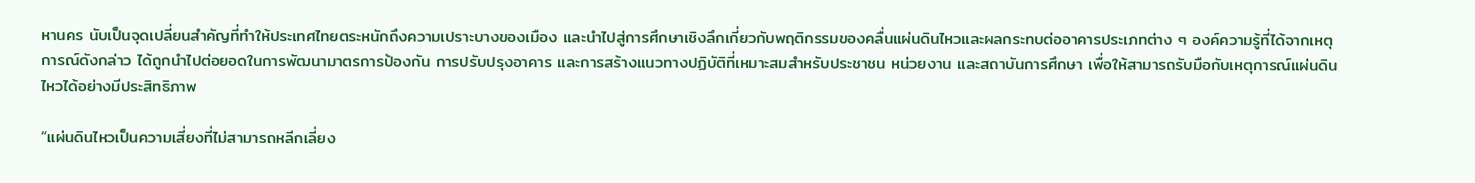หานคร นับเป็นจุดเปลี่ยนสำคัญที่ทำให้ประเทศไทยตระหนักถึงความเปราะบางของเมือง และนำไปสู่การศึกษาเชิงลึกเกี่ยวกับพฤติกรรมของคลื่นแผ่นดินไหวและผลกระทบต่ออาคารประเภทต่าง ๆ องค์ความรู้ที่ได้จากเหตุการณ์ดังกล่าว ได้ถูกนำไปต่อยอดในการพัฒนามาตรการป้องกัน การปรับปรุงอาคาร และการสร้างแนวทางปฏิบัติที่เหมาะสมสำหรับประชาชน หน่วยงาน และสถาบันการศึกษา เพื่อให้สามารถรับมือกับเหตุการณ์แผ่นดินไหวได้อย่างมีประสิทธิภาพ

“แผ่นดินไหวเป็นความเสี่ยงที่ไม่สามารถหลีกเลี่ยง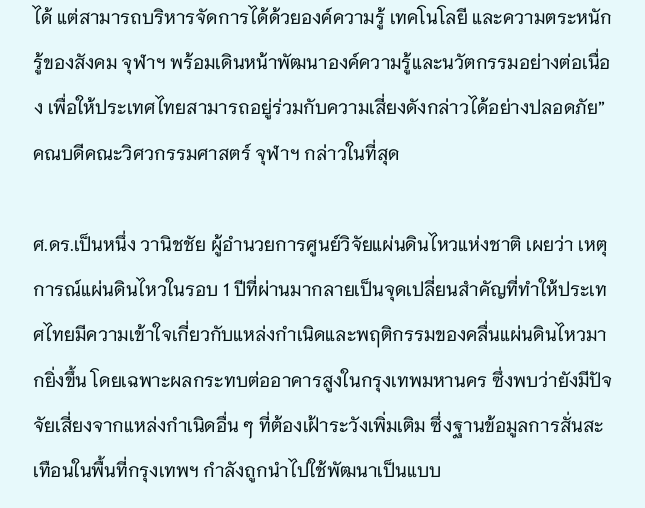ได้ แต่สามารถบริหารจัดการได้ด้วยองค์ความรู้ เทคโนโลยี และความตระหนักรู้ของสังคม จุฬาฯ พร้อมเดินหน้าพัฒนาองค์ความรู้และนวัตกรรมอย่างต่อเนื่อง เพื่อให้ประเทศไทยสามารถอยู่ร่วมกับความเสี่ยงดังกล่าวได้อย่างปลอดภัย” คณบดีคณะวิศวกรรมศาสตร์ จุฬาฯ กล่าวในที่สุด

ศ.ดร.เป็นหนึ่ง วานิชชัย ผู้อำนวยการศูนย์วิจัยแผ่นดินไหวแห่งชาติ เผยว่า เหตุการณ์แผ่นดินไหวในรอบ 1 ปีที่ผ่านมากลายเป็นจุดเปลี่ยนสำคัญที่ทำให้ประเทศไทยมีความเข้าใจเกี่ยวกับแหล่งกำเนิดและพฤติกรรมของคลื่นแผ่นดินไหวมากยิ่งขึ้น โดยเฉพาะผลกระทบต่ออาคารสูงในกรุงเทพมหานคร ซึ่งพบว่ายังมีปัจจัยเสี่ยงจากแหล่งกำเนิดอื่น ๆ ที่ต้องเฝ้าระวังเพิ่มเติม ซึ่งฐานข้อมูลการสั่นสะเทือนในพื้นที่กรุงเทพฯ กำลังถูกนำไปใช้พัฒนาเป็นแบบ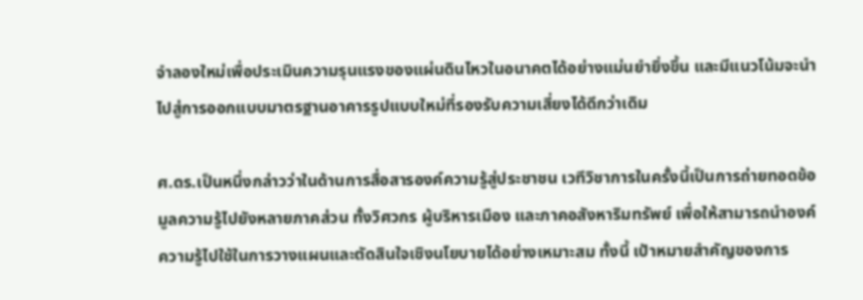จำลองใหม่เพื่อประเมินความรุนแรงของแผ่นดินไหวในอนาคตได้อย่างแม่นยำยิ่งขึ้น และมีแนวโน้มจะนำไปสู่การออกแบบมาตรฐานอาคารรูปแบบใหม่ที่รองรับความเสี่ยงได้ดีกว่าเดิม

ศ.ดร.เป็นหนึ่งกล่าวว่าในด้านการสื่อสารองค์ความรู้สู่ประชาชน เวทีวิชาการในครั้งนี้เป็นการถ่ายทอดข้อมูลความรู้ไปยังหลายภาคส่วน ทั้งวิศวกร ผู้บริหารเมือง และภาคอสังหาริมทรัพย์ เพื่อให้สามารถนำองค์ความรู้ไปใช้ในการวางแผนและตัดสินใจเชิงนโยบายได้อย่างเหมาะสม ทั้งนี้ เป้าหมายสำคัญของการ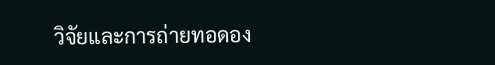วิจัยและการถ่ายทอดอง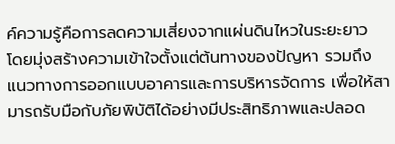ค์ความรู้คือการลดความเสี่ยงจากแผ่นดินไหวในระยะยาว โดยมุ่งสร้างความเข้าใจตั้งแต่ต้นทางของปัญหา รวมถึงแนวทางการออกแบบอาคารและการบริหารจัดการ เพื่อให้สามารถรับมือกับภัยพิบัติได้อย่างมีประสิทธิภาพและปลอด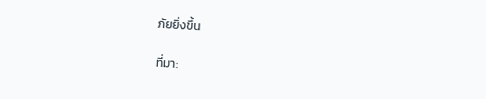ภัยยิ่งขึ้น

ที่มา: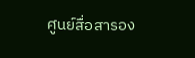ศูนย์สื่อสารอง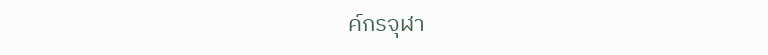ค์กรจุฬา